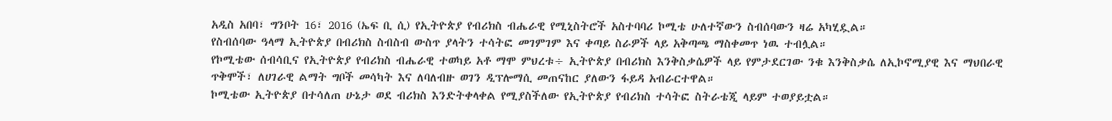አዲስ አበባ፣ ግንቦት 16፣ 2016 (ኤፍ ቢ ሲ) የኢትዮጵያ የብሪክስ ብሔራዊ የሚኒስትሮች አስተባባሪ ኮሚቴ ሁለተኛውን ስብሰባውን ዛሬ አካሂዷል።
የስብሰባው ዓላማ ኢትዮጵያ በብሪክስ ስብስብ ውስጥ ያላትን ተሳትፎ መገምገም እና ቀጣይ ስራዎች ላይ አቅጣጫ ማስቀመጥ ነዉ ተብሏል።
የኮሚቴው ሰብሳቢና የኢትዮጵያ የብሪክስ ብሔራዊ ተወካይ አቶ ማሞ ምህረቱ÷ ኢትዮጵያ በብሪክስ እንቅስቃሴዎች ላይ የምታደርገው ንቁ እንቅስቃሴ ለኢኮኖሚያዊ እና ማህበራዊ ጥቅሞች፣ ለሀገራዊ ልማት ግቦች መሳካት እና ለባለብዙ ወገን ዲፕሎማሲ መጠናከር ያለውን ፋይዳ አብራርተዋል።
ኮሚቴው ኢትዮጵያ በተሳለጠ ሁኔታ ወደ ብሪክስ እንድትቀላቀል የሚያስችለው የኢትዮጵያ የብሪክስ ተሳትፎ ስትራቴጂ ላይም ተወያይቷል።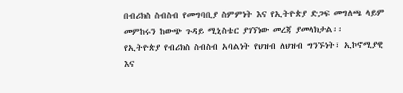በብሪክስ ስብስብ የመግባቢያ ስምምነት እና የኢትዮጵያ ድጋፍ መግለጫ ላይም መምከሩን ከውጭ ጉዳይ ሚኒስቴር ያገኘነው መረጃ ያመላክታል፡፡
የኢትዮጵያ የብሪክስ ስብስብ አባልነት የህዝብ ለህዝብ ግንኙነት፣ ኢኮኖሚያዊ እና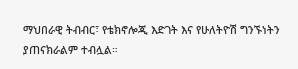ማህበራዊ ትብብር፣ የቴክኖሎጂ እድገት እና የሁለትዮሽ ግንኙነትን ያጠናክራልም ተብሏል።